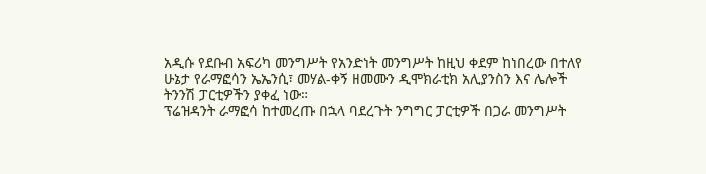አዲሱ የደቡብ አፍሪካ መንግሥት የአንድነት መንግሥት ከዚህ ቀደም ከነበረው በተለየ ሁኔታ የራማፎሳን ኤኤንሲ፣ መሃል-ቀኝ ዘመሙን ዲሞክራቲክ አሊያንስን እና ሌሎች ትንንሽ ፓርቲዎችን ያቀፈ ነው።
ፕሬዝዳንት ራማፎሳ ከተመረጡ በኋላ ባደረጉት ንግግር ፓርቲዎች በጋራ መንግሥት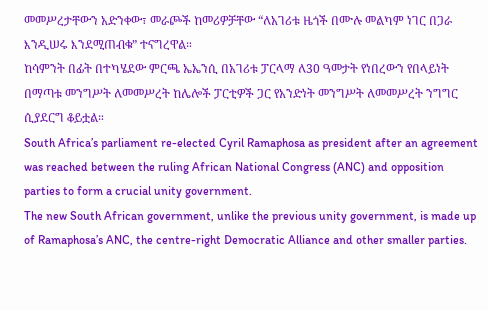መመሥረታቸውን አድንቀው፣ መራጮች ከመሪዎቻቸው “ለአገሪቱ ዜጎች በሙሉ መልካም ነገር በጋራ እንዲሠሩ እንደሚጠብቁ” ተናግረዋል።
ከሳምንት በፊት በተካሄደው ምርጫ ኤኤንሲ በአገሪቱ ፓርላማ ለ30 ዓመታት የነበረውን የበላይነት በማጣቱ መንግሥት ለመመሥረት ከሌሎች ፓርቲዎች ጋር የአንድነት መንግሥት ለመመሥረት ንግግር ሲያደርግ ቆይቷል።
South Africa’s parliament re-elected Cyril Ramaphosa as president after an agreement was reached between the ruling African National Congress (ANC) and opposition parties to form a crucial unity government.
The new South African government, unlike the previous unity government, is made up of Ramaphosa’s ANC, the centre-right Democratic Alliance and other smaller parties.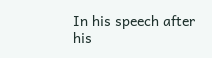In his speech after his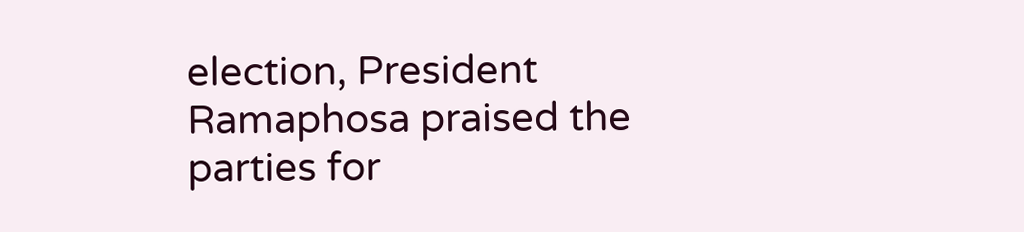election, President Ramaphosa praised the parties for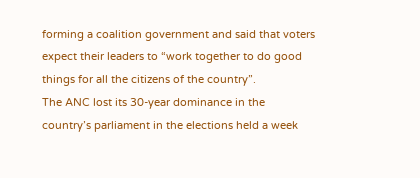forming a coalition government and said that voters expect their leaders to “work together to do good things for all the citizens of the country”.
The ANC lost its 30-year dominance in the country’s parliament in the elections held a week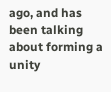ago, and has been talking about forming a unity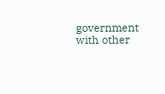government with other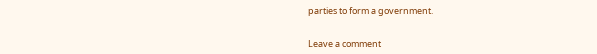parties to form a government.


Leave a comment